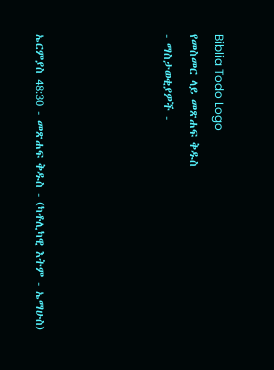Biblia Todo Logo
የመስመር ላይ መጽሐፍ ቅዱስ
- ማስታወቂያዎች -




ኤርምያስ 48:30 - መጽሐፍ ቅዱስ - (ካቶሊካዊ እትም - ኤማሁስ)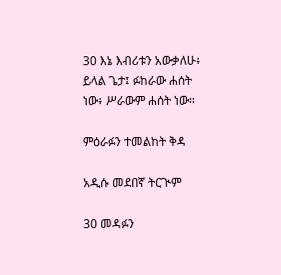30 እኔ እብሪቱን አውቃለሁ፥ ይላል ጌታ፤ ፉከራው ሐሰት ነው፥ ሥራውም ሐሰት ነው።

ምዕራፉን ተመልከት ቅዳ

አዲሱ መደበኛ ትርጒም

30 መዳፉን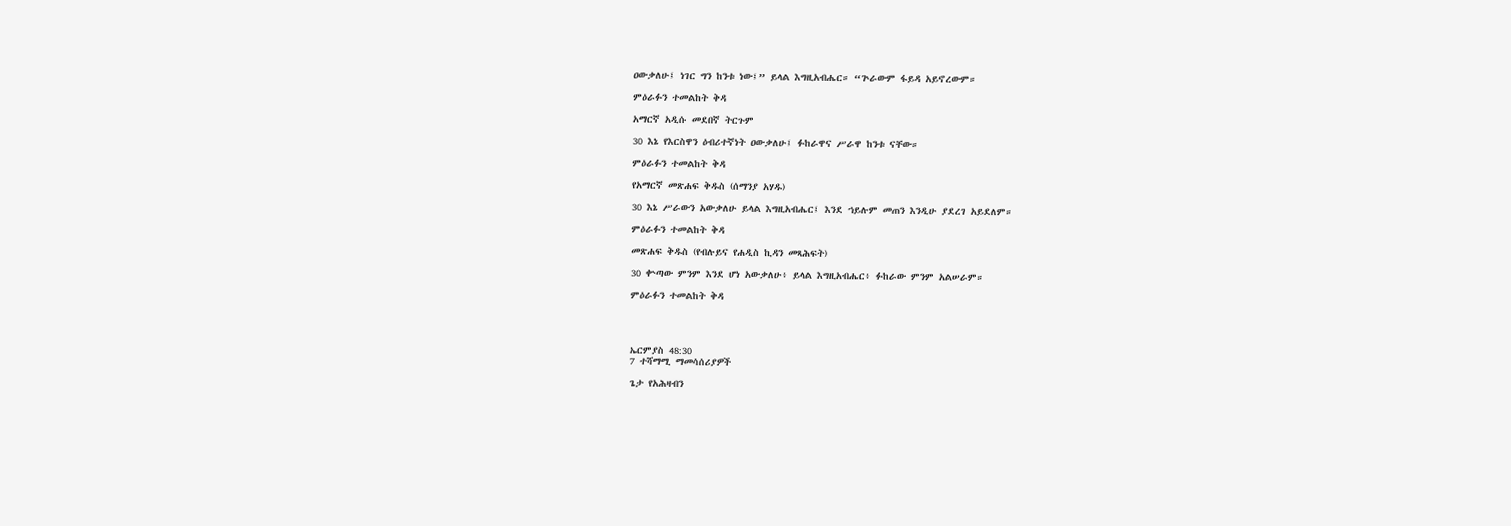ዐውቃለሁ፤ ነገር ግን ከንቱ ነው፤” ይላል እግዚአብሔር። “ጕራውም ፋይዳ አይኖረውም።

ምዕራፉን ተመልከት ቅዳ

አማርኛ አዲሱ መደበኛ ትርጉም

30 እኔ የእርስዋን ዕብሪተኛነት ዐውቃለሁ፤ ፉከራዋና ሥራዋ ከንቱ ናቸው።

ምዕራፉን ተመልከት ቅዳ

የአማርኛ መጽሐፍ ቅዱስ (ሰማንያ አሃዱ)

30 እኔ ሥራውን አውቃለሁ ይላል እግዚአብሔር፤ እንደ ኀይሉም መጠን እንዲሁ ያደረገ አይደለም።

ምዕራፉን ተመልከት ቅዳ

መጽሐፍ ቅዱስ (የብሉይና የሐዲስ ኪዳን መጻሕፍት)

30 ቍጣው ምንም እንደ ሆነ አውቃለሁ፥ ይላል እግዚአብሔር፥ ፉከራው ምንም አልሠራም።

ምዕራፉን ተመልከት ቅዳ




ኤርምያስ 48:30
7 ተሻማሚ ማመሳሰሪያዎች

ጌታ የአሕዛብን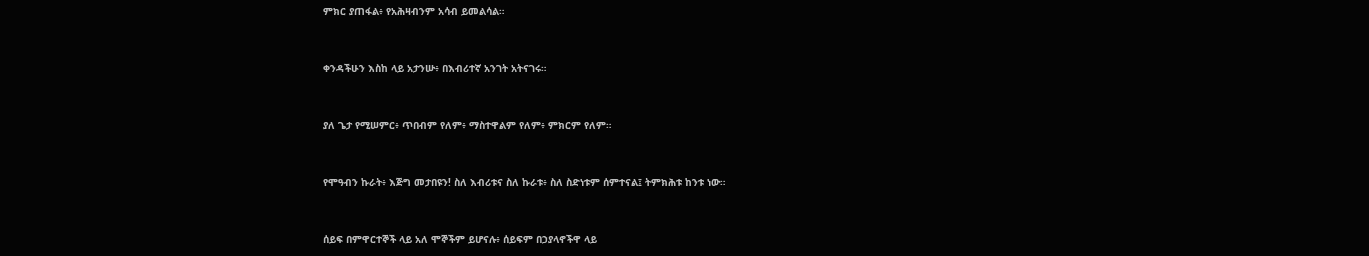ምክር ያጠፋል፥ የአሕዛብንም አሳብ ይመልሳል።


ቀንዳችሁን እስከ ላይ አታንሡ፥ በእብሪተኛ አንገት አትናገሩ።


ያለ ጌታ የሚሠምር፥ ጥበብም የለም፥ ማስተዋልም የለም፥ ምክርም የለም።


የሞዓብን ኩራት፥ እጅግ መታበዩን! ስለ እብሪቱና ስለ ኩራቱ፥ ስለ ስድነቱም ሰምተናል፤ ትምክሕቱ ከንቱ ነው።


ሰይፍ በምዋርተኞች ላይ አለ ሞኞችም ይሆናሉ፥ ሰይፍም በኃያላኖችዋ ላይ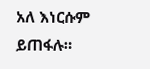አለ እነርሱም ይጠፋሉ።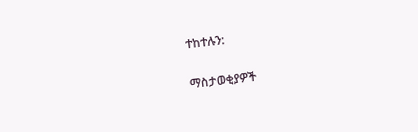ተከተሉን:

ማስታወቂያዎች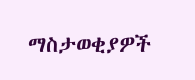ማስታወቂያዎች